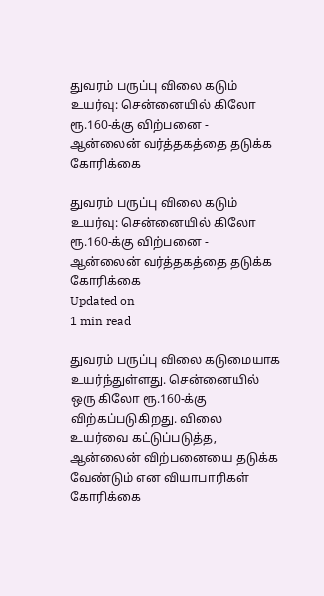துவரம் பருப்பு விலை கடும் உயர்வு: சென்னையில் கிலோ ரூ.160-க்கு விற்பனை - ஆன்லைன் வர்த்தகத்தை தடுக்க கோரிக்கை

துவரம் பருப்பு விலை கடும் உயர்வு: சென்னையில் கிலோ ரூ.160-க்கு விற்பனை - ஆன்லைன் வர்த்தகத்தை தடுக்க கோரிக்கை
Updated on
1 min read

துவரம் பருப்பு விலை கடுமையாக உயர்ந்துள்ளது. சென்னையில் ஒரு கிலோ ரூ.160-க்கு விற்கப்படுகிறது. விலை உயர்வை கட்டுப்படுத்த, ஆன்லைன் விற்பனையை தடுக்க வேண்டும் என வியாபாரிகள் கோரிக்கை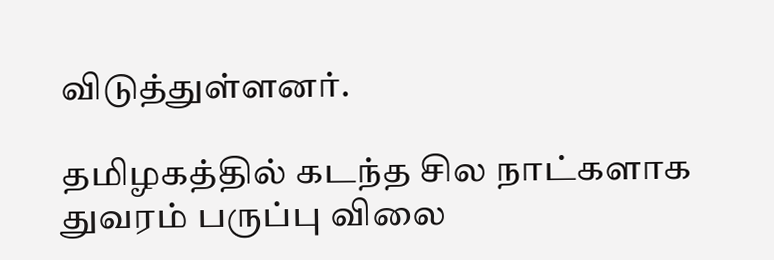விடுத்துள்ளனர்.

தமிழகத்தில் கடந்த சில நாட்களாக துவரம் பருப்பு விலை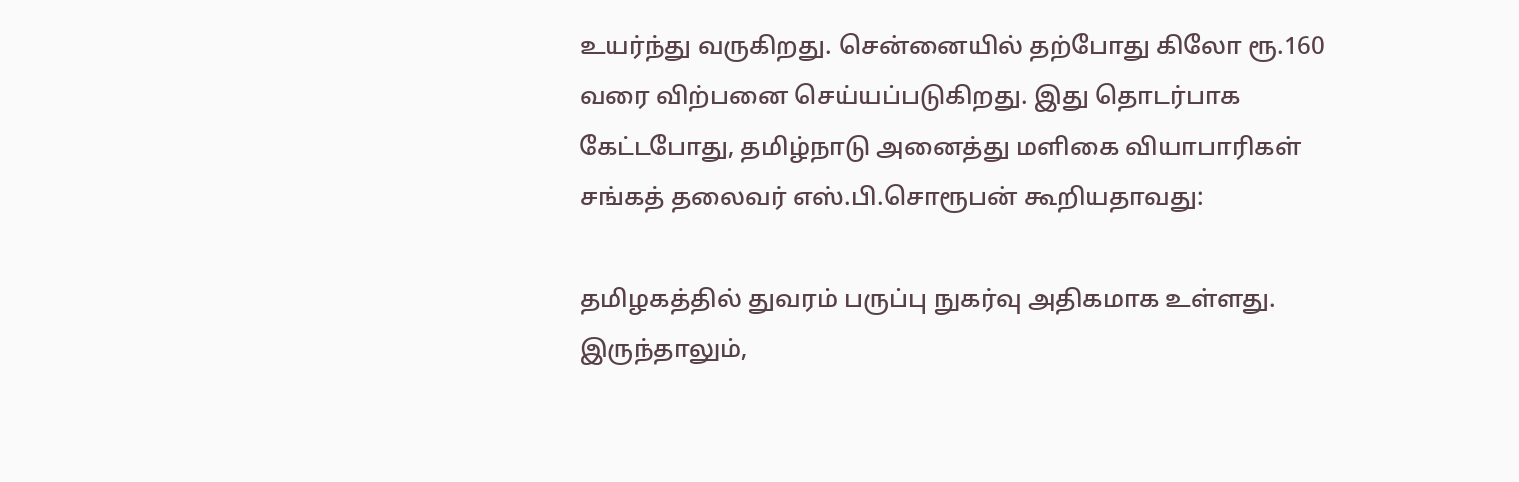உயர்ந்து வருகிறது. சென்னையில் தற்போது கிலோ ரூ.160 வரை விற்பனை செய்யப்படுகிறது. இது தொடர்பாக கேட்டபோது, தமிழ்நாடு அனைத்து மளிகை வியாபாரிகள் சங்கத் தலைவர் எஸ்.பி.சொரூபன் கூறியதாவது:

தமிழகத்தில் துவரம் பருப்பு நுகர்வு அதிகமாக உள்ளது. இருந்தாலும்,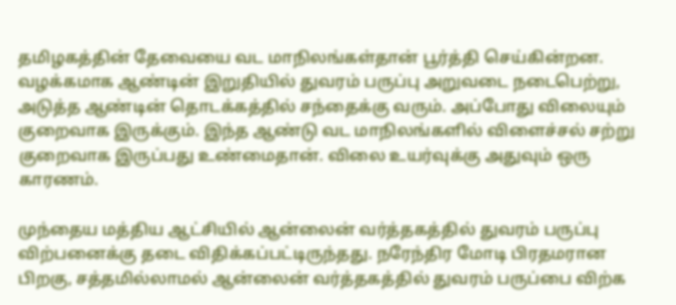தமிழகத்தின் தேவையை வட மாநிலங்கள்தான் பூர்த்தி செய்கின்றன. வழக்கமாக ஆண்டின் இறுதியில் துவரம் பருப்பு அறுவடை நடைபெற்று, அடுத்த ஆண்டின் தொடக்கத்தில் சந்தைக்கு வரும். அப்போது விலையும் குறைவாக இருக்கும். இந்த ஆண்டு வட மாநிலங்களில் விளைச்சல் சற்று குறைவாக இருப்பது உண்மைதான். விலை உயர்வுக்கு அதுவும் ஒரு காரணம்.

முந்தைய மத்திய ஆட்சியில் ஆன்லைன் வர்த்தகத்தில் துவரம் பருப்பு விற்பனைக்கு தடை விதிக்கப்பட்டிருந்தது. நரேந்திர மோடி பிரதமரான பிறகு, சத்தமில்லாமல் ஆன்லைன் வர்த்தகத்தில் துவரம் பருப்பை விற்க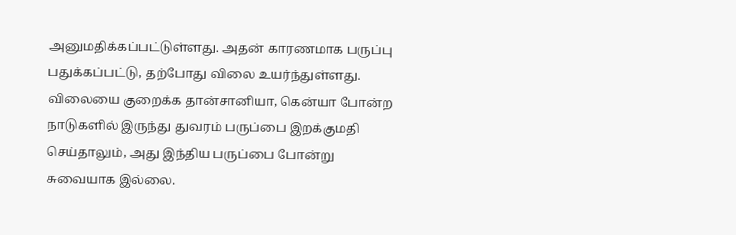அனுமதிக்கப்பட்டுள்ளது. அதன் காரணமாக பருப்பு பதுக்கப்பட்டு, தற்போது விலை உயர்ந்துள்ளது. விலையை குறைக்க தான்சானியா, கென்யா போன்ற நாடுகளில் இருந்து துவரம் பருப்பை இறக்குமதி செய்தாலும், அது இந்திய பருப்பை போன்று சுவையாக இல்லை.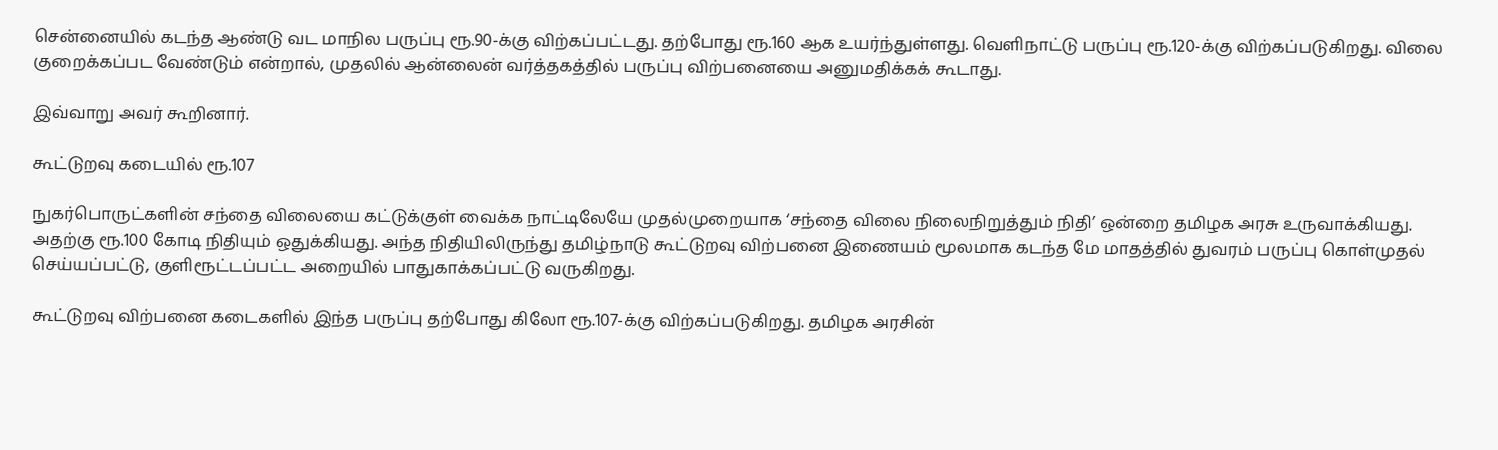சென்னையில் கடந்த ஆண்டு வட மாநில பருப்பு ரூ.90-க்கு விற்கப்பட்டது. தற்போது ரூ.160 ஆக உயர்ந்துள்ளது. வெளிநாட்டு பருப்பு ரூ.120-க்கு விற்கப்படுகிறது. விலை குறைக்கப்பட வேண்டும் என்றால், முதலில் ஆன்லைன் வர்த்தகத்தில் பருப்பு விற்பனையை அனுமதிக்கக் கூடாது.

இவ்வாறு அவர் கூறினார்.

கூட்டுறவு கடையில் ரூ.107

நுகர்பொருட்களின் சந்தை விலையை கட்டுக்குள் வைக்க நாட்டிலேயே முதல்முறையாக ‘சந்தை விலை நிலைநிறுத்தும் நிதி’ ஒன்றை தமிழக அரசு உருவாக்கியது. அதற்கு ரூ.100 கோடி நிதியும் ஒதுக்கியது. அந்த நிதியிலிருந்து தமிழ்நாடு கூட்டுறவு விற்பனை இணையம் மூலமாக கடந்த மே மாதத்தில் துவரம் பருப்பு கொள்முதல் செய்யப்பட்டு, குளிரூட்டப்பட்ட அறையில் பாதுகாக்கப்பட்டு வருகிறது.

கூட்டுறவு விற்பனை கடைகளில் இந்த பருப்பு தற்போது கிலோ ரூ.107-க்கு விற்கப்படுகிறது. தமிழக அரசின்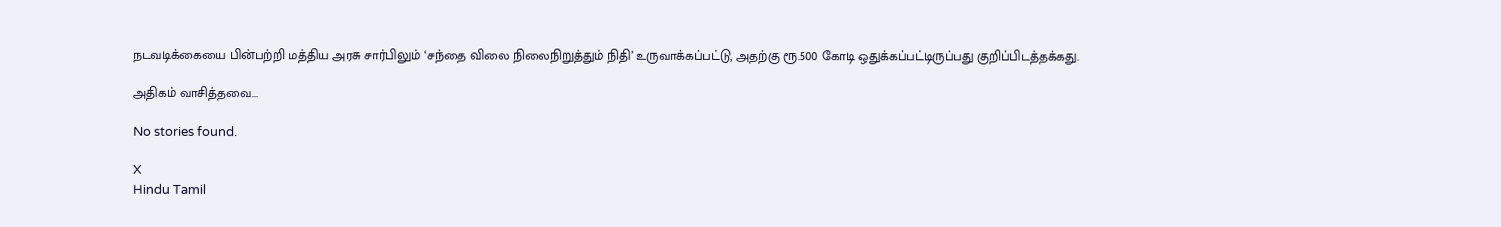நடவடிக்கையை பின்பற்றி மத்திய அரசு சார்பிலும் ‘சந்தை விலை நிலைநிறுத்தும் நிதி’ உருவாக்கப்பட்டு, அதற்கு ரூ.500 கோடி ஒதுக்கப்பட்டிருப்பது குறிப்பிடத்தக்கது.

அதிகம் வாசித்தவை...

No stories found.

X
Hindu Tamil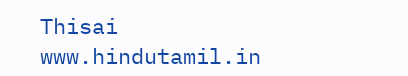Thisai
www.hindutamil.in